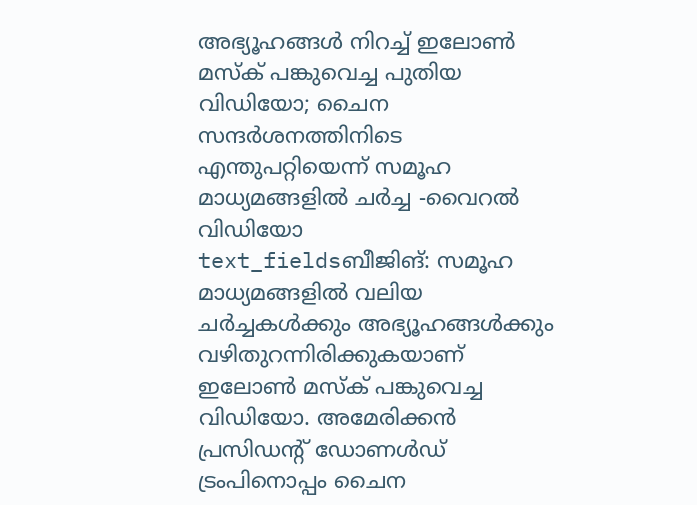അഭ്യൂഹങ്ങൾ നിറച്ച് ഇലോൺ മസ്ക് പങ്കുവെച്ച പുതിയ വിഡിയോ; ചൈന സന്ദർശനത്തിനിടെ എന്തുപറ്റിയെന്ന് സമൂഹ മാധ്യമങ്ങളിൽ ചർച്ച -വൈറൽ വിഡിയോ
text_fieldsബീജിങ്: സമൂഹ മാധ്യമങ്ങളിൽ വലിയ ചർച്ചകൾക്കും അഭ്യൂഹങ്ങൾക്കും വഴിതുറന്നിരിക്കുകയാണ് ഇലോൺ മസ്ക് പങ്കുവെച്ച വിഡിയോ. അമേരിക്കൻ പ്രസിഡന്റ് ഡോണൾഡ് ട്രംപിനൊപ്പം ചൈന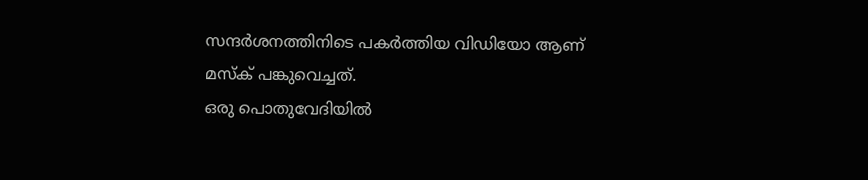സന്ദർശനത്തിനിടെ പകർത്തിയ വിഡിയോ ആണ് മസ്ക് പങ്കുവെച്ചത്.
ഒരു പൊതുവേദിയിൽ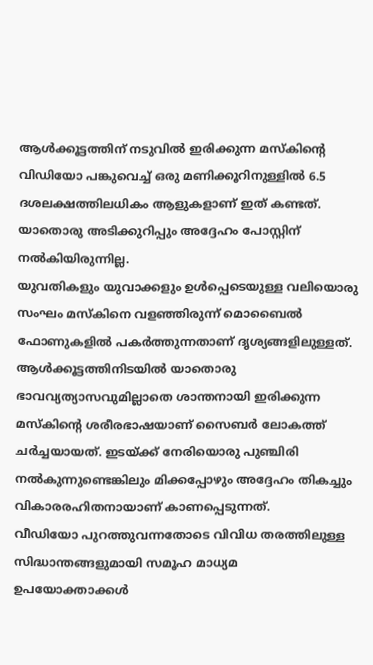ആൾക്കൂട്ടത്തിന് നടുവിൽ ഇരിക്കുന്ന മസ്കിന്റെ വിഡിയോ പങ്കുവെച്ച് ഒരു മണിക്കൂറിനുള്ളിൽ 6.5 ദശലക്ഷത്തിലധികം ആളുകളാണ് ഇത് കണ്ടത്. യാതൊരു അടിക്കുറിപ്പും അദ്ദേഹം പോസ്റ്റിന് നൽകിയിരുന്നില്ല.
യുവതികളും യുവാക്കളും ഉൾപ്പെടെയുള്ള വലിയൊരു സംഘം മസ്കിനെ വളഞ്ഞിരുന്ന് മൊബൈൽ ഫോണുകളിൽ പകർത്തുന്നതാണ് ദൃശ്യങ്ങളിലുള്ളത്. ആൾക്കൂട്ടത്തിനിടയിൽ യാതൊരു ഭാവവ്യത്യാസവുമില്ലാതെ ശാന്തനായി ഇരിക്കുന്ന മസ്കിന്റെ ശരീരഭാഷയാണ് സൈബർ ലോകത്ത് ചർച്ചയായത്. ഇടയ്ക്ക് നേരിയൊരു പുഞ്ചിരി നൽകുന്നുണ്ടെങ്കിലും മിക്കപ്പോഴും അദ്ദേഹം തികച്ചും വികാരരഹിതനായാണ് കാണപ്പെടുന്നത്.
വീഡിയോ പുറത്തുവന്നതോടെ വിവിധ തരത്തിലുള്ള സിദ്ധാന്തങ്ങളുമായി സമൂഹ മാധ്യമ ഉപയോക്താക്കൾ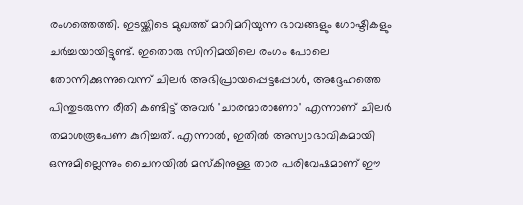രംഗത്തെത്തി. ഇടയ്ക്കിടെ മുഖത്ത് മാറിമറിയുന്ന ഭാവങ്ങളും ഗോഷ്ടികളും ചർച്ചയായിട്ടുണ്ട്. ഇതൊരു സിനിമയിലെ രംഗം പോലെ തോന്നിക്കുന്നുവെന്ന് ചിലർ അഭിപ്രായപ്പെട്ടപ്പോൾ, അദ്ദേഹത്തെ പിന്തുടരുന്ന രീതി കണ്ടിട്ട് അവർ 'ചാരന്മാരാണോ' എന്നാണ് ചിലർ തമാശരൂപേണ കുറിച്ചത്. എന്നാൽ, ഇതിൽ അസ്വാഭാവികമായി ഒന്നുമില്ലെന്നും ചൈനയിൽ മസ്കിനുള്ള താര പരിവേഷമാണ് ഈ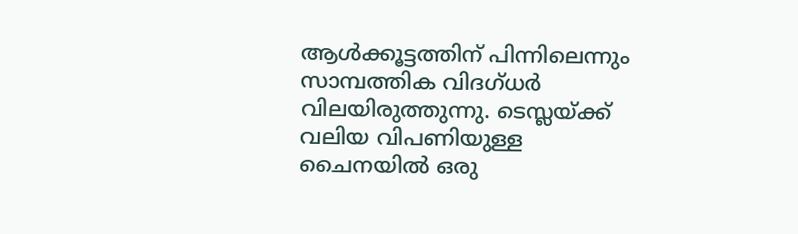ആൾക്കൂട്ടത്തിന് പിന്നിലെന്നും സാമ്പത്തിക വിദഗ്ധർ വിലയിരുത്തുന്നു. ടെസ്ലയ്ക്ക് വലിയ വിപണിയുള്ള ചൈനയിൽ ഒരു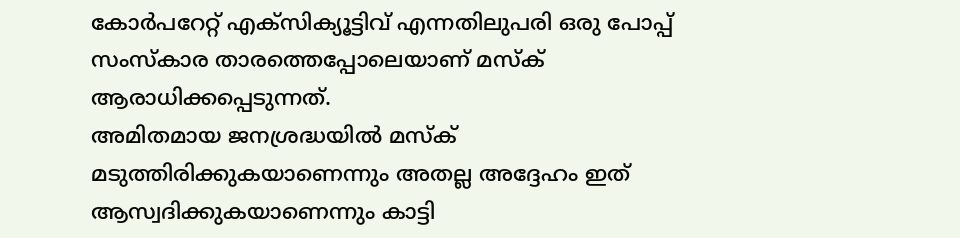കോർപറേറ്റ് എക്സിക്യൂട്ടിവ് എന്നതിലുപരി ഒരു പോപ്പ് സംസ്കാര താരത്തെപ്പോലെയാണ് മസ്ക് ആരാധിക്കപ്പെടുന്നത്.
അമിതമായ ജനശ്രദ്ധയിൽ മസ്ക് മടുത്തിരിക്കുകയാണെന്നും അതല്ല അദ്ദേഹം ഇത് ആസ്വദിക്കുകയാണെന്നും കാട്ടി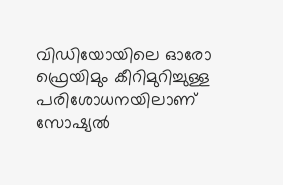വിഡിയോയിലെ ഓരോ ഫ്രെയിമും കീറിമുറിച്ചുള്ള പരിശോധനയിലാണ് സോഷ്യൽ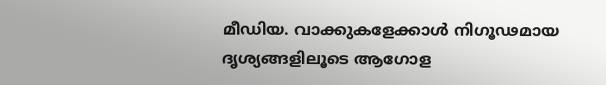മീഡിയ. വാക്കുകളേക്കാൾ നിഗൂഢമായ ദൃശ്യങ്ങളിലൂടെ ആഗോള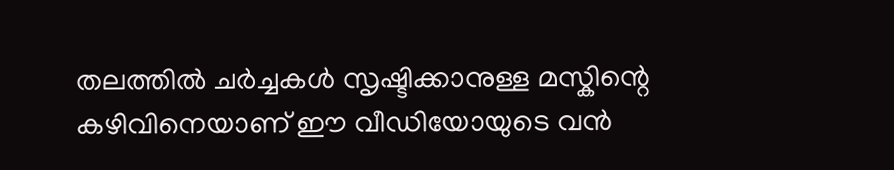തലത്തിൽ ചർച്ചകൾ സൃഷ്ടിക്കാനുള്ള മസ്കിന്റെ കഴിവിനെയാണ് ഈ വീഡിയോയുടെ വൻ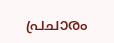പ്രചാരം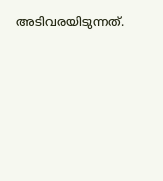അടിവരയിടുന്നത്.